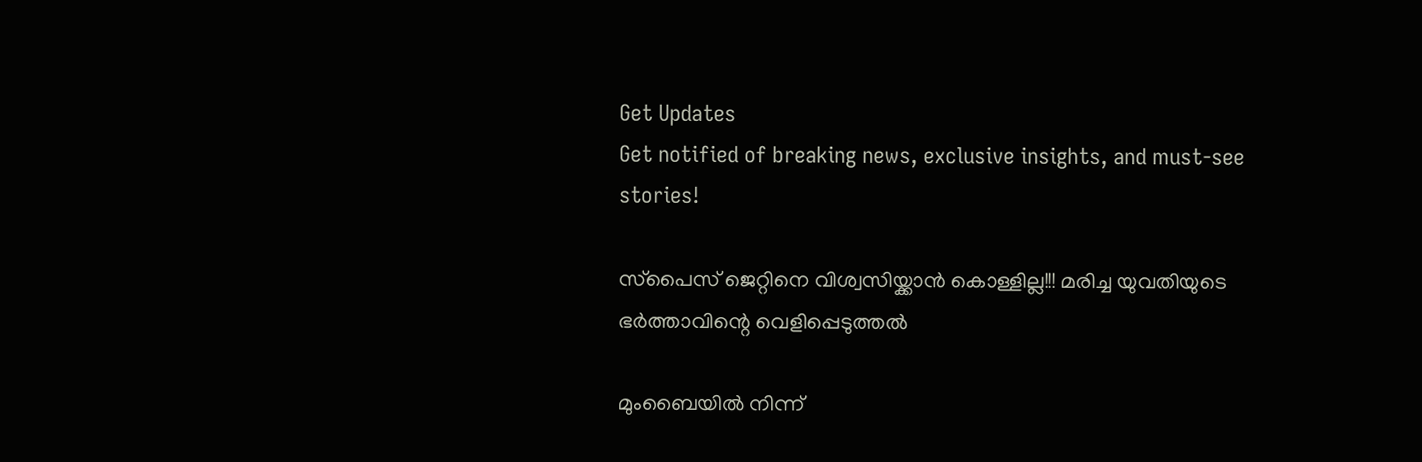Get Updates
Get notified of breaking news, exclusive insights, and must-see stories!

സ്‌പൈസ് ജെറ്റിനെ വിശ്വസിയ്ക്കാന്‍ കൊള്ളില്ല!!! മരിച്ച യുവതിയുടെ ഭര്‍ത്താവിന്റെ വെളിപ്പെടുത്തല്‍

മുംബൈയില്‍ നിന്ന്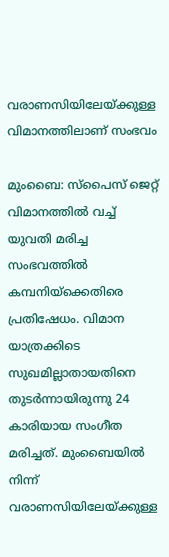വരാണസിയിലേയ്ക്കുള്ള വിമാനത്തിലാണ് സംഭവം

മുംബൈ: സ്‌പൈസ് ജെറ്റ് വിമാനത്തില്‍ വച്ച് യുവതി മരിച്ച സംഭവത്തില്‍ കമ്പനിയ്‌ക്കെതിരെ പ്രതിഷേധം. വിമാന യാത്രക്കിടെ സുഖമില്ലാതായതിനെ തുടര്‍ന്നായിരുന്നു 24 കാരിയായ സംഗീത മരിച്ചത്. മുംബൈയില്‍ നിന്ന് വരാണസിയിലേയ്ക്കുള്ള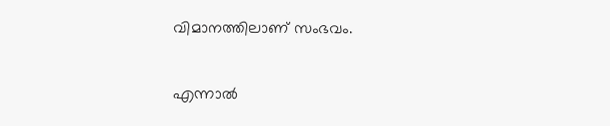വിമാനത്തിലാണ് സംഭവം.

എന്നാല്‍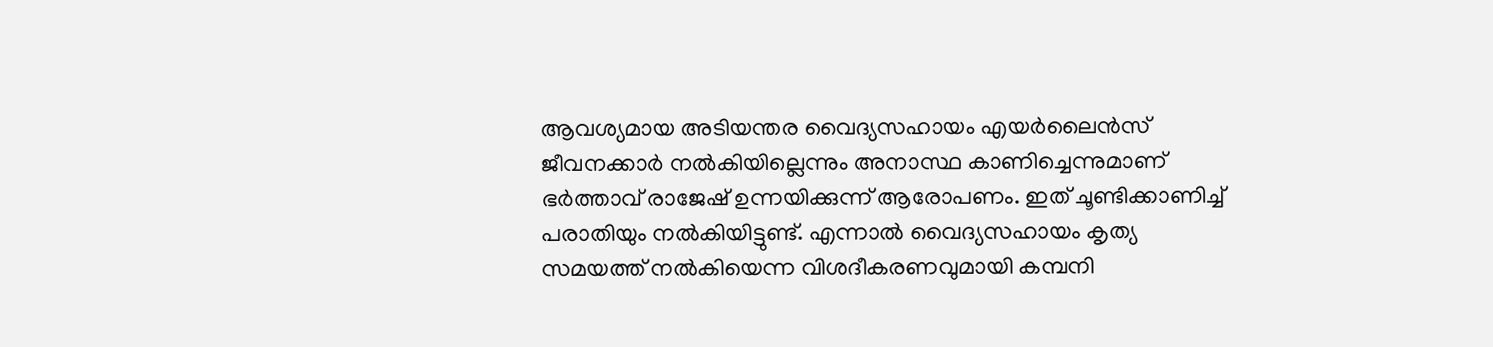ആവശ്യമായ അടിയന്തര വൈദ്യസഹായം എയര്‍ലൈന്‍സ് ജീവനക്കാര്‍ നല്‍കിയില്ലെന്നും അനാസ്ഥ കാണിച്ചെന്നുമാണ് ഭര്‍ത്താവ് രാജേഷ് ഉന്നയിക്കുന്ന് ആരോപണം. ഇത് ചൂണ്ടിക്കാണിച്ച് പരാതിയും നല്‍കിയിട്ടുണ്ട്. എന്നാല്‍ വൈദ്യസഹായം കൃത്യ സമയത്ത് നല്‍കിയെന്ന വിശദീകരണവുമായി കമ്പനി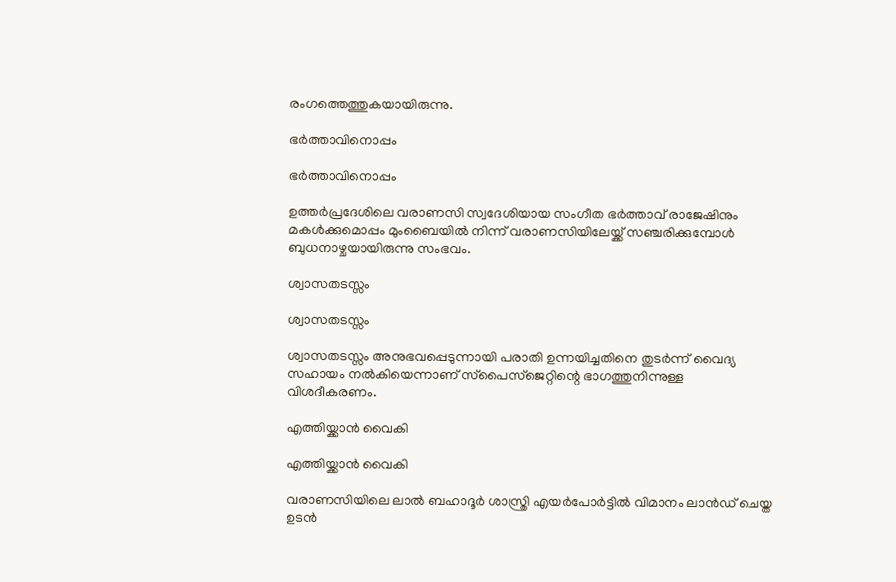രംഗത്തെത്തുകയായിരുന്നു.

ഭര്‍ത്താവിനൊപ്പം

ഭര്‍ത്താവിനൊപ്പം

ഉത്തര്‍പ്രദേശിലെ വരാണസി സ്വദേശിയായ സംഗീത ഭര്‍ത്താവ് രാജേഷിനും മകള്‍ക്കുമൊപ്പം മുംബൈയില്‍ നിന്ന് വരാണസിയിലേയ്ക്ക് സഞ്ചരിക്കുമ്പോള്‍ ബുധനാഴ്ചയായിരുന്നു സംഭവം.

ശ്വാസതടസ്സം

ശ്വാസതടസ്സം

ശ്വാസതടസ്സം അനുഭവപ്പെടുന്നായി പരാതി ഉന്നയിച്ചതിനെ തുടര്‍ന്ന് വൈദ്യ സഹായം നല്‍കിയെന്നാണ് സ്‌പൈസ്‌ജെറ്റിന്റെ ഭാഗത്തുനിന്നുള്ള വിശദീകരണം.

എത്തിയ്ക്കാന്‍ വൈകി

എത്തിയ്ക്കാന്‍ വൈകി

വരാണസിയിലെ ലാല്‍ ബഹാദൂര്‍ ശാസ്ത്രി എയര്‍പോര്‍ട്ടില്‍ വിമാനം ലാന്‍ഡ് ചെയ്ത ഉടന്‍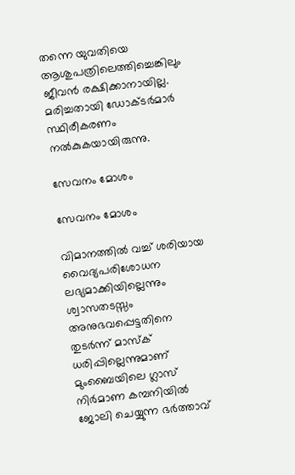തന്നെ യുവതിയെ ആശുപത്രിലെത്തിച്ചെങ്കിലും ജീവന്‍ രക്ഷിക്കാനായില്ല. മരിച്ചതായി ഡോക്ടര്‍മാര്‍ സ്ഥിരീകരണം നല്‍കുകയായിരുന്നു.

സേവനം മോശം

സേവനം മോശം

വിമാനത്തില്‍ വച്ച് ശരിയായ വൈദ്യപരിശോധന ലഭ്യമാക്കിയില്ലെന്നും ശ്വാസതടസ്സം അനുഭവപ്പെട്ടതിനെ തുടര്‍ന്ന് മാസ്‌ക് ധരിപ്പില്ലെന്നുമാണ് മുംബൈയിലെ ഗ്ലാസ് നിര്‍മാണ കമ്പനിയില്‍ ജോലി ചെയ്യുന്ന ഭര്‍ത്താവ്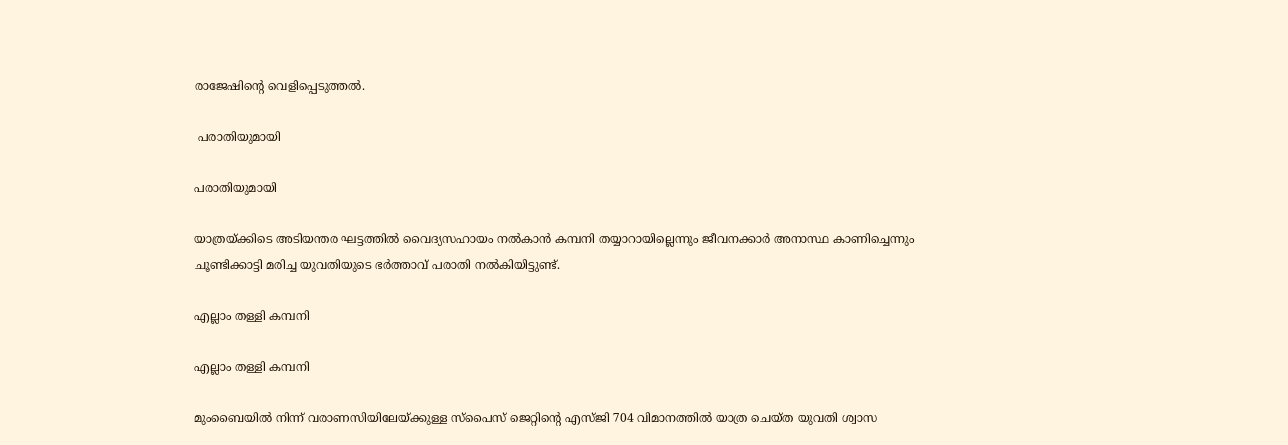രാജേഷിന്റെ വെളിപ്പെടുത്തല്‍.

 പരാതിയുമായി

പരാതിയുമായി

യാത്രയ്ക്കിടെ അടിയന്തര ഘട്ടത്തില്‍ വൈദ്യസഹായം നല്‍കാന്‍ കമ്പനി തയ്യാറായില്ലെന്നും ജീവനക്കാര്‍ അനാസ്ഥ കാണിച്ചെന്നും ചൂണ്ടിക്കാട്ടി മരിച്ച യുവതിയുടെ ഭര്‍ത്താവ് പരാതി നല്‍കിയിട്ടുണ്ട്.

എല്ലാം തള്ളി കമ്പനി

എല്ലാം തള്ളി കമ്പനി

മുംബൈയില്‍ നിന്ന് വരാണസിയിലേയ്ക്കുള്ള സ്‌പൈസ് ജെറ്റിന്റെ എസ്ജി 704 വിമാനത്തില്‍ യാത്ര ചെയ്ത യുവതി ശ്വാസ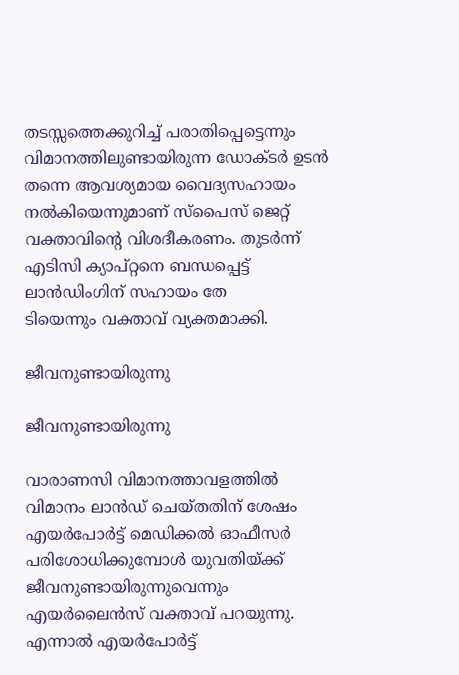തടസ്സത്തെക്കുറിച്ച് പരാതിപ്പെട്ടെന്നും വിമാനത്തിലുണ്ടായിരുന്ന ഡോക്ടര്‍ ഉടന്‍ തന്നെ ആവശ്യമായ വൈദ്യസഹായം നല്‍കിയെന്നുമാണ് സ്‌പൈസ് ജെറ്റ് വക്താവിന്റെ വിശദീകരണം. തുടര്‍ന്ന് എടിസി ക്യാപ്റ്റനെ ബന്ധപ്പെട്ട് ലാന്‍ഡിംഗിന് സഹായം തേ
ടിയെന്നും വക്താവ് വ്യക്തമാക്കി.

ജീവനുണ്ടായിരുന്നു

ജീവനുണ്ടായിരുന്നു

വാരാണസി വിമാനത്താവളത്തില്‍ വിമാനം ലാന്‍ഡ് ചെയ്തതിന് ശേഷം എയര്‍പോര്‍ട്ട് മെഡിക്കല്‍ ഓഫീസര്‍ പരിശോധിക്കുമ്പോള്‍ യുവതിയ്ക്ക് ജീവനുണ്ടായിരുന്നുവെന്നും എയര്‍ലൈന്‍സ് വക്താവ് പറയുന്നു. എന്നാല്‍ എയര്‍പോര്‍ട്ട്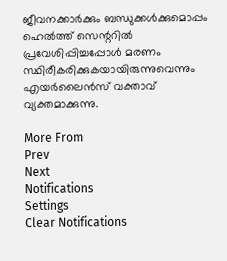ജീവനക്കാര്‍ക്കും ബന്ധുക്കള്‍ക്കുമൊപ്പം ഹെല്‍ത്ത് സെന്ററില്‍ പ്രവേശിപ്പിച്ചപ്പോള്‍ മരണം സ്ഥിരീകരിക്കുകയായിരുന്നുവെന്നും എയര്‍ലൈന്‍സ് വക്താവ് വ്യക്തമാക്കുന്നു.

More From
Prev
Next
Notifications
Settings
Clear Notifications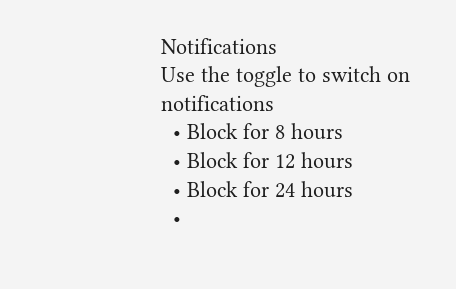Notifications
Use the toggle to switch on notifications
  • Block for 8 hours
  • Block for 12 hours
  • Block for 24 hours
  •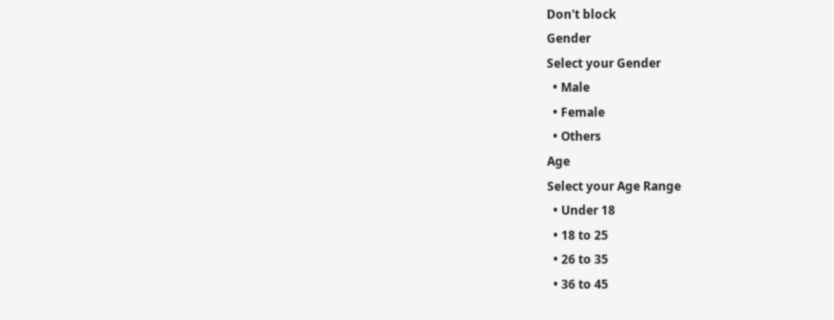Don't block
Gender
Select your Gender
  • Male
  • Female
  • Others
Age
Select your Age Range
  • Under 18
  • 18 to 25
  • 26 to 35
  • 36 to 45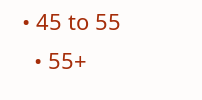• 45 to 55
  • 55+